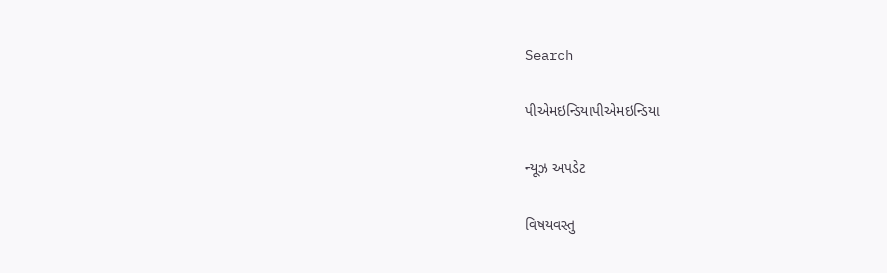Search

પીએમઇન્ડિયાપીએમઇન્ડિયા

ન્યૂઝ અપડેટ

વિષયવસ્તુ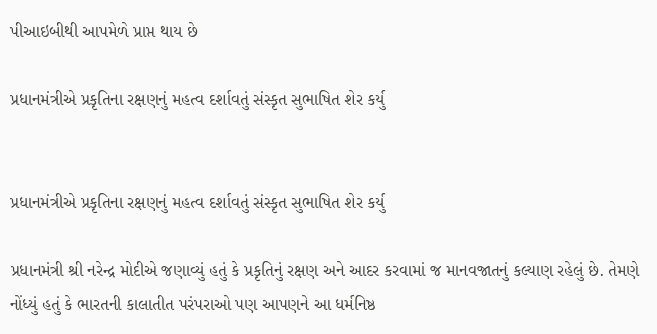પીઆઇબીથી આપમેળે પ્રાપ્ત થાય છે

પ્રધાનમંત્રીએ પ્રકૃતિના રક્ષણનું મહત્વ દર્શાવતું સંસ્કૃત સુભાષિત શેર કર્યુ


પ્રધાનમંત્રીએ પ્રકૃતિના રક્ષણનું મહત્વ દર્શાવતું સંસ્કૃત સુભાષિત શેર કર્યુ

પ્રધાનમંત્રી શ્રી નરેન્દ્ર મોદીએ જણાવ્યું હતું કે પ્રકૃતિનું રક્ષણ અને આદર કરવામાં જ માનવજાતનું કલ્યાણ રહેલું છે. તેમણે નોંધ્યું હતું કે ભારતની કાલાતીત પરંપરાઓ પણ આપણને આ ધર્મનિષ્ઠ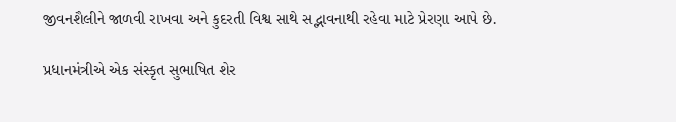જીવનશૈલીને જાળવી રાખવા અને કુદરતી વિશ્વ સાથે સદ્ભાવનાથી રહેવા માટે પ્રેરણા આપે છે.

પ્રધાનમંત્રીએ એક સંસ્કૃત સુભાષિત શેર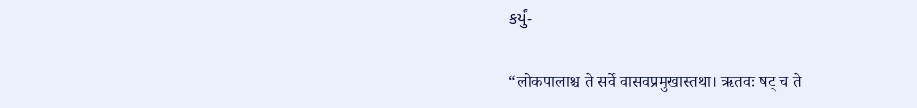કર્યું-

“लोकपालाश्च ते सर्वे वासवप्रमुखास्तथा। ऋतवः षट् च ते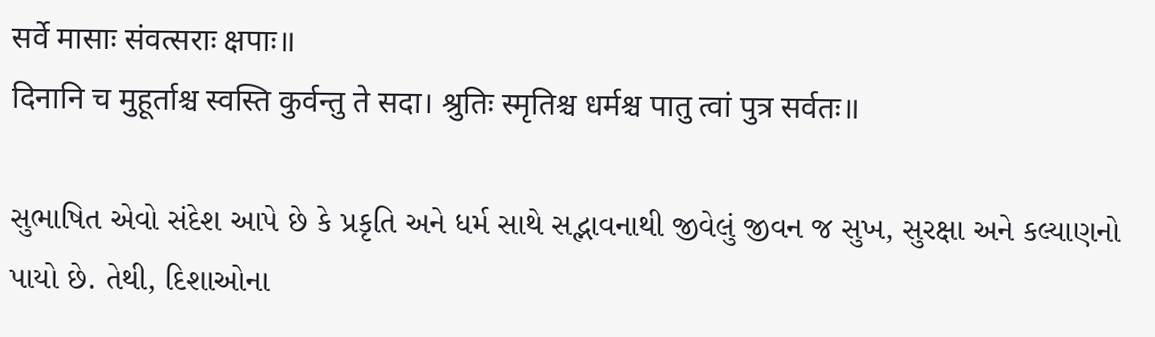सर्वे मासाः संवत्सराः क्षपाः॥
दिनानि च मुहूर्ताश्च स्वस्ति कुर्वन्तु ते सदा। श्रुतिः स्मृतिश्च धर्मश्च पातु त्वां पुत्र सर्वतः॥

સુભાષિત એવો સંદેશ આપે છે કે પ્રકૃતિ અને ધર્મ સાથે સદ્ભાવનાથી જીવેલું જીવન જ સુખ, સુરક્ષા અને કલ્યાણનો પાયો છે. તેથી, દિશાઓના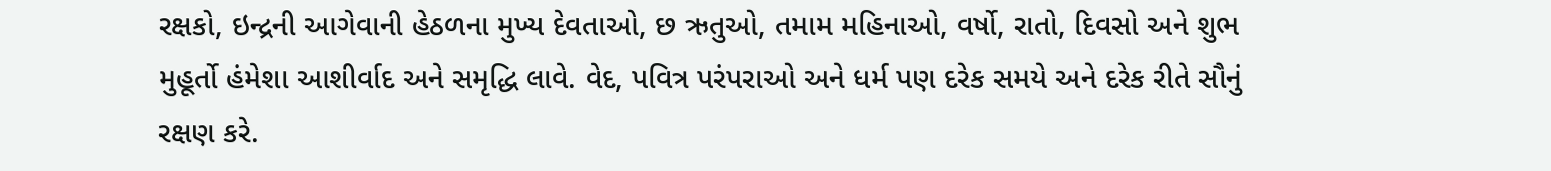રક્ષકો, ઇન્દ્રની આગેવાની હેઠળના મુખ્ય દેવતાઓ, છ ઋતુઓ, તમામ મહિનાઓ, વર્ષો, રાતો, દિવસો અને શુભ મુહૂર્તો હંમેશા આશીર્વાદ અને સમૃદ્ધિ લાવે. વેદ, પવિત્ર પરંપરાઓ અને ધર્મ પણ દરેક સમયે અને દરેક રીતે સૌનું રક્ષણ કરે.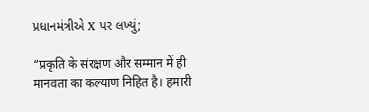પ્રધાનમંત્રીએ X પર લખ્યું;

“प्रकृति के संरक्षण और सम्मान में ही मानवता का कल्याण निहित है। हमारी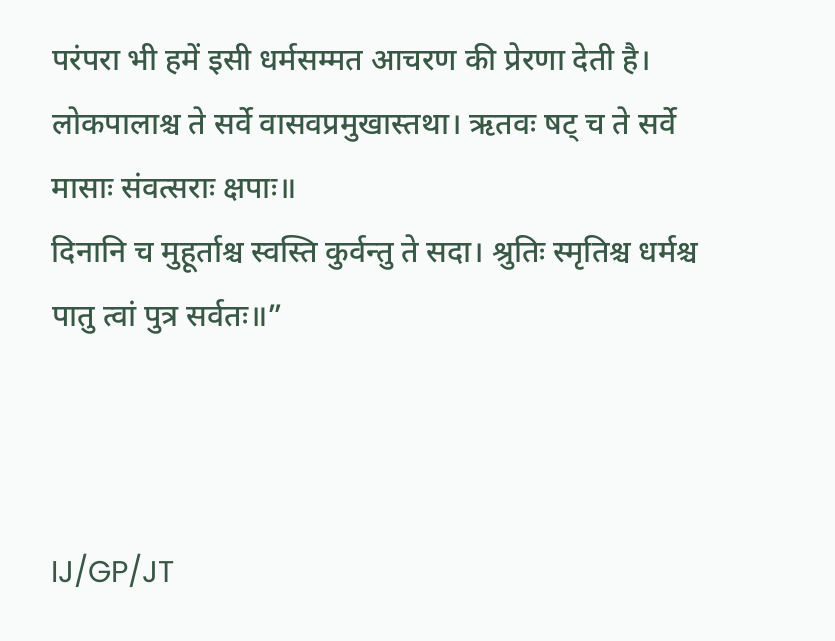परंपरा भी हमें इसी धर्मसम्मत आचरण की प्रेरणा देती है।
लोकपालाश्च ते सर्वे वासवप्रमुखास्तथा। ऋतवः षट् च ते सर्वे मासाः संवत्सराः क्षपाः॥
दिनानि च मुहूर्ताश्च स्वस्ति कुर्वन्तु ते सदा। श्रुतिः स्मृतिश्च धर्मश्च पातु त्वां पुत्र सर्वतः॥”



IJ/GP/JT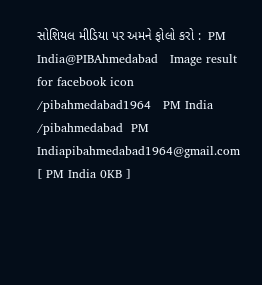સોશિયલ મીડિયા પર અમને ફોલો કરો :  PM India@PIBAhmedabad   Image result for facebook icon /pibahmedabad1964   PM India /pibahmedabad  PM Indiapibahmedabad1964@gmail.com [ PM India 0KB ]